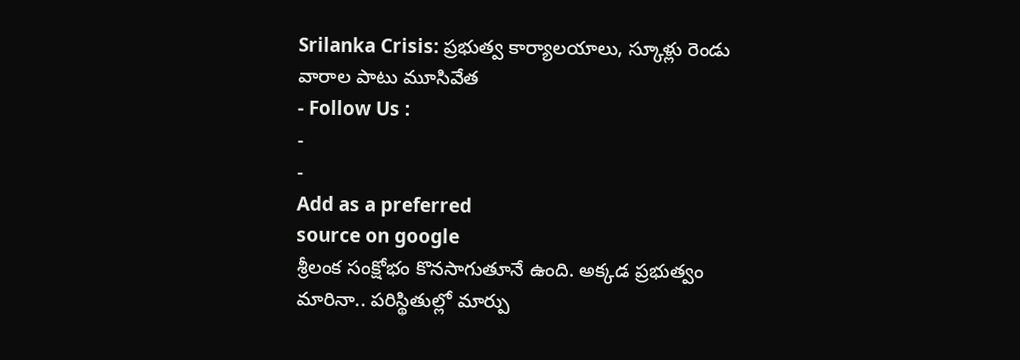Srilanka Crisis: ప్రభుత్వ కార్యాలయాలు, స్కూళ్లు రెండు వారాల పాటు మూసివేత
- Follow Us :
-
-
Add as a preferred
source on google
శ్రీలంక సంక్షోభం కొనసాగుతూనే ఉంది. అక్కడ ప్రభుత్వం మారినా.. పరిస్థితుల్లో మార్పు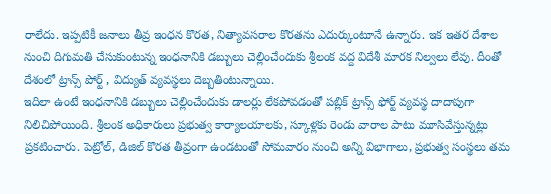రాలేదు. ఇప్పటికీ జనాలు తీవ్ర ఇంధన కొరత, నిత్యావసరాల కొరతను ఎదుర్కుంటూనే ఉన్నారు. ఇక ఇతర దేశాల నుంచి దిగుమతి చేసుకుంటున్న ఇంధనానికి డబ్బులు చెల్లించేందుకు శ్రీలంక వద్ద విదేశీ మారక నిల్వలు లేవు. దీంతో దేశంలో ట్రాన్స్ పోర్ట్ , విద్యుత్ వ్యవస్థలు దెబ్బతింటున్నాయి.
ఇదిలా ఉంటే ఇంధనానికి డబ్బులు చెల్లించేందుకు డాలర్లు లేకపోవడంతో పబ్లిక్ ట్రాన్స్ ఫోర్ట్ వ్యవస్థ దాదాపుగా నిలిచిపోయింది. శ్రీలంక అధికారులు ప్రభుత్వ కార్యాలయాలకు, స్కూళ్లకు రెండు వారాల పాటు మూసివేస్తున్నట్లు ప్రకటించారు. పెట్రోల్, డిజిల్ కొరత తీవ్రంగా ఉండటంతో సోమవారం నుంచి అన్ని విభాగాలు, ప్రభుత్వ సంస్థలు తమ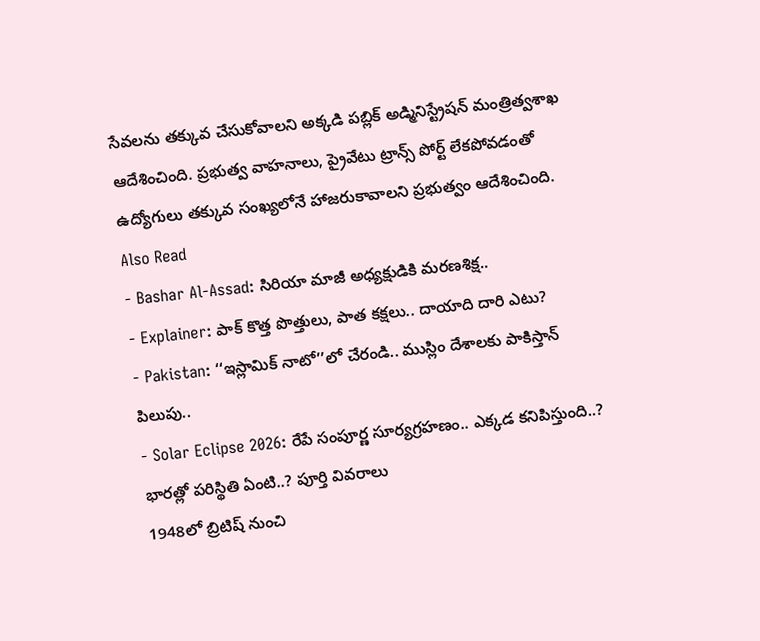సేవలను తక్కువ చేసుకోవాలని అక్కడి పబ్లిక్ అడ్మినిస్ట్రేషన్ మంత్రిత్వశాఖ ఆదేశించింది. ప్రభుత్వ వాహనాలు, ప్రైవేటు ట్రాన్స్ పోర్ట్ లేకపోవడంతో ఉద్యోగులు తక్కువ సంఖ్యలోనే హాజరుకావాలని ప్రభుత్వం ఆదేశించింది.
Also Read
- Bashar Al-Assad: సిరియా మాజీ అధ్యక్షుడికి మరణశిక్ష..
- Explainer: పాక్ కొత్త పొత్తులు, పాత కక్షలు.. దాయాది దారి ఎటు?
- Pakistan: ‘‘ఇస్లామిక్ నాటో’’లో చేరండి.. ముస్లిం దేశాలకు పాకిస్తాన్ పిలుపు..
- Solar Eclipse 2026: రేపే సంపూర్ణ సూర్యగ్రహణం.. ఎక్కడ కనిపిస్తుంది..? భారత్లో పరిస్థితి ఏంటి..? పూర్తి వివరాలు
1948లో బ్రిటిష్ నుంచి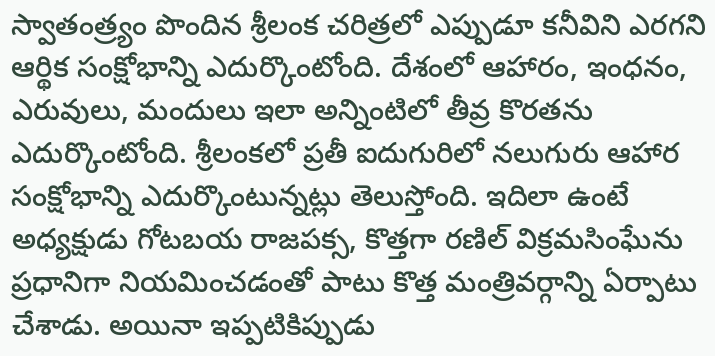స్వాతంత్ర్యం పొందిన శ్రీలంక చరిత్రలో ఎప్పుడూ కనీవిని ఎరగని ఆర్థిక సంక్షోభాన్ని ఎదుర్కొంటోంది. దేశంలో ఆహారం, ఇంధనం, ఎరువులు, మందులు ఇలా అన్నింటిలో తీవ్ర కొరతను ఎదుర్కొంటోంది. శ్రీలంకలో ప్రతీ ఐదుగురిలో నలుగురు ఆహార సంక్షోభాన్ని ఎదుర్కొంటున్నట్లు తెలుస్తోంది. ఇదిలా ఉంటే అధ్యక్షుడు గోటబయ రాజపక్స, కొత్తగా రణిల్ విక్రమసింఘేను ప్రధానిగా నియమించడంతో పాటు కొత్త మంత్రివర్గాన్ని ఏర్పాటు చేశాడు. అయినా ఇప్పటికిప్పుడు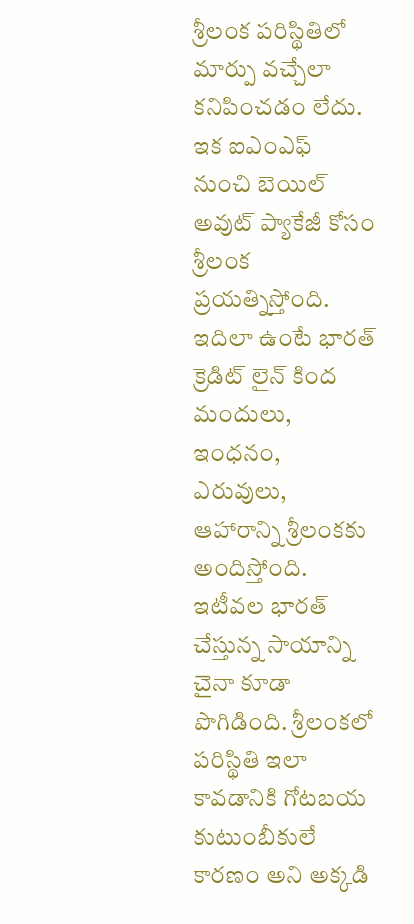శ్రీలంక పరిస్థితిలో మార్పు వచ్చేలా కనిపించడం లేదు. ఇక ఐఎంఎఫ్ నుంచి బెయిల్ అవుట్ ప్యాకేజీ కోసం శ్రీలంక ప్రయత్నిస్తోంది. ఇదిలా ఉంటే భారత్ క్రెడిట్ లైన్ కింద మందులు, ఇంధనం, ఎరువులు, ఆహారాన్ని శ్రీలంకకు అందిస్తోంది. ఇటీవల భారత్ చేస్తున్న సాయాన్ని చైనా కూడా పొగిడింది. శ్రీలంకలో పరిస్థితి ఇలా కావడానికి గోటబయ కుటుంబీకులే కారణం అని అక్కడి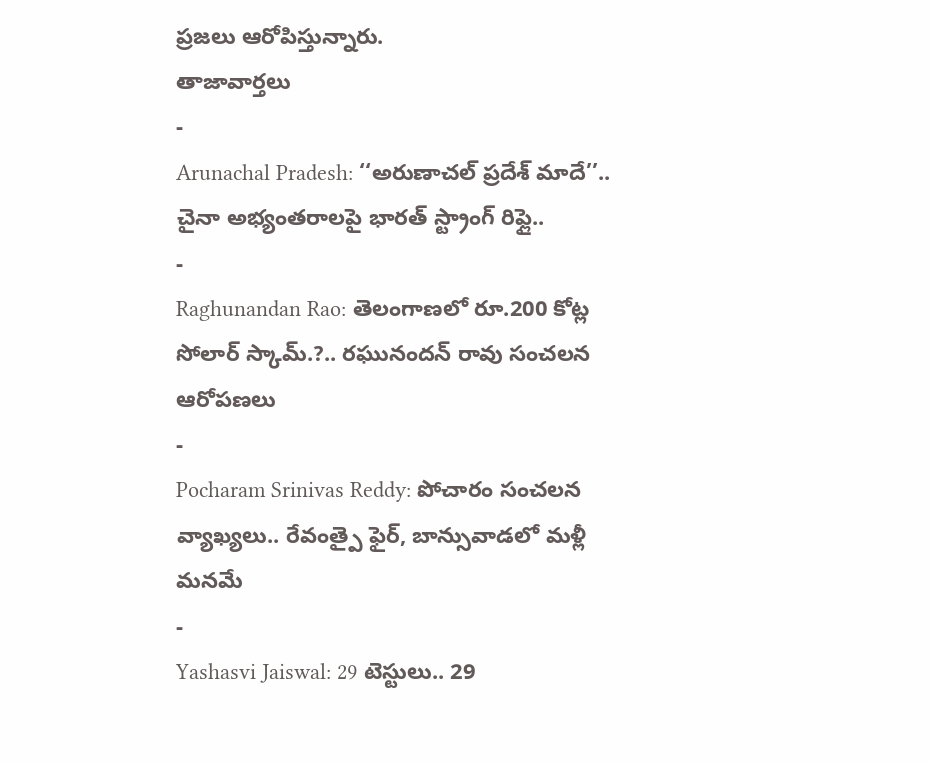ప్రజలు ఆరోపిస్తున్నారు.
తాజావార్తలు
-
Arunachal Pradesh: ‘‘అరుణాచల్ ప్రదేశ్ మాదే’’.. చైనా అభ్యంతరాలపై భారత్ స్ట్రాంగ్ రిఫ్లై..
-
Raghunandan Rao: తెలంగాణలో రూ.200 కోట్ల సోలార్ స్కామ్.?.. రఘునందన్ రావు సంచలన ఆరోపణలు
-
Pocharam Srinivas Reddy: పోచారం సంచలన వ్యాఖ్యలు.. రేవంత్పై ఫైర్, బాన్సువాడలో మళ్లీ మనమే
-
Yashasvi Jaiswal: 29 టెస్టులు.. 29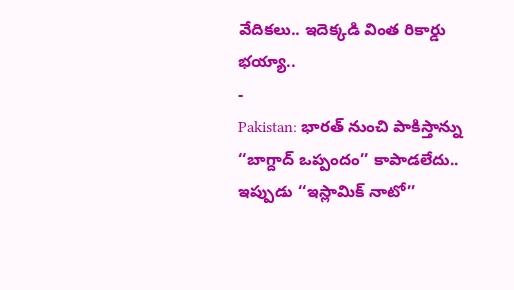వేదికలు.. ఇదెక్కడి వింత రికార్డు భయ్యా..
-
Pakistan: భారత్ నుంచి పాకిస్తాన్ను ‘‘బాగ్దాద్ ఒప్పందం’’ కాపాడలేదు.. ఇప్పుడు ‘‘ఇస్లామిక్ నాటో’’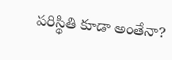పరిస్థితి కూడా అంతేనా?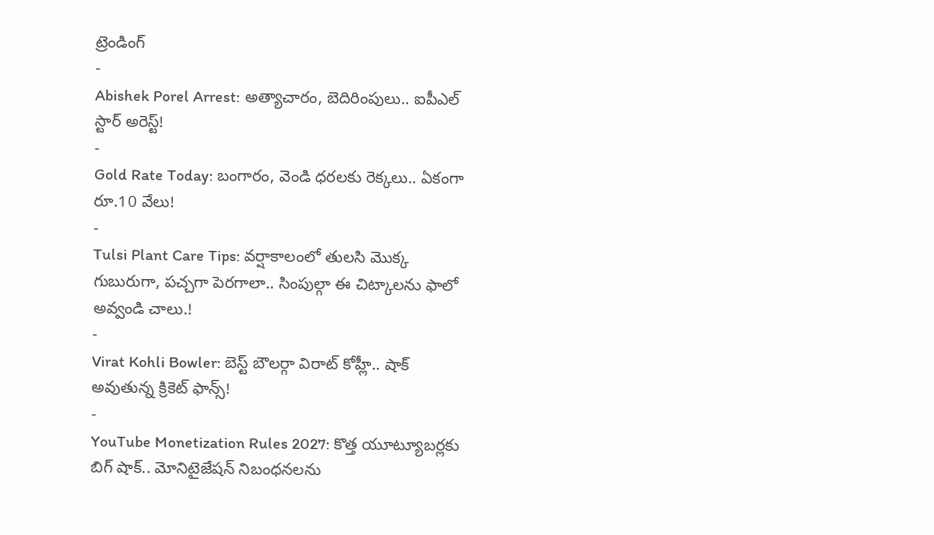ట్రెండింగ్
-
Abishek Porel Arrest: అత్యాచారం, బెదిరింపులు.. ఐపీఎల్ స్టార్ అరెస్ట్!
-
Gold Rate Today: బంగారం, వెండి ధరలకు రెక్కలు.. ఏకంగా రూ.10 వేలు!
-
Tulsi Plant Care Tips: వర్షాకాలంలో తులసి మొక్క గుబురుగా, పచ్చగా పెరగాలా.. సింపుల్గా ఈ చిట్కాలను ఫాలో అవ్వండి చాలు.!
-
Virat Kohli Bowler: బెస్ట్ బౌలర్గా విరాట్ కోహ్లీ.. షాక్ అవుతున్న క్రికెట్ ఫాన్స్!
-
YouTube Monetization Rules 2027: కొత్త యూట్యూబర్లకు బిగ్ షాక్.. మోనిటైజేషన్ నిబంధనలను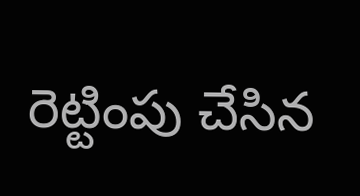రెట్టింపు చేసిన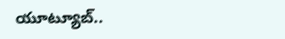యూట్యూబ్..